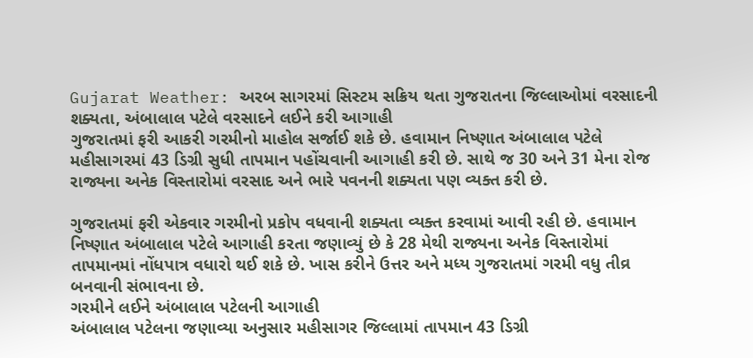Gujarat Weather: અરબ સાગરમાં સિસ્ટમ સક્રિય થતા ગુજરાતના જિલ્લાઓમાં વરસાદની શક્યતા, અંબાલાલ પટેલે વરસાદને લઈને કરી આગાહી
ગુજરાતમાં ફરી આકરી ગરમીનો માહોલ સર્જાઈ શકે છે. હવામાન નિષ્ણાત અંબાલાલ પટેલે મહીસાગરમાં 43 ડિગ્રી સુધી તાપમાન પહોંચવાની આગાહી કરી છે. સાથે જ 30 અને 31 મેના રોજ રાજ્યના અનેક વિસ્તારોમાં વરસાદ અને ભારે પવનની શક્યતા પણ વ્યક્ત કરી છે.

ગુજરાતમાં ફરી એકવાર ગરમીનો પ્રકોપ વધવાની શક્યતા વ્યક્ત કરવામાં આવી રહી છે. હવામાન નિષ્ણાત અંબાલાલ પટેલે આગાહી કરતા જણાવ્યું છે કે 28 મેથી રાજ્યના અનેક વિસ્તારોમાં તાપમાનમાં નોંધપાત્ર વધારો થઈ શકે છે. ખાસ કરીને ઉત્તર અને મધ્ય ગુજરાતમાં ગરમી વધુ તીવ્ર બનવાની સંભાવના છે.
ગરમીને લઈને અંબાલાલ પટેલની આગાહી
અંબાલાલ પટેલના જણાવ્યા અનુસાર મહીસાગર જિલ્લામાં તાપમાન 43 ડિગ્રી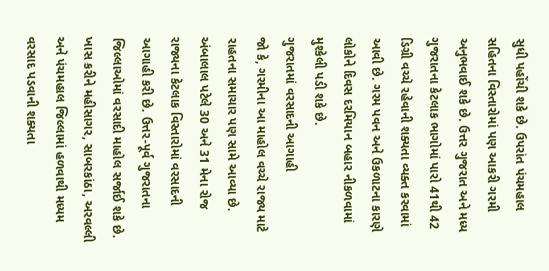સુધી પહોંચી શકે છે. ઉપરાંત પંચમહાલ સહિતના વિસ્તારોમાં પણ આકરી ગરમી અનુભવાઈ શકે છે. ઉત્તર ગુજરાત અને મધ્ય ગુજરાતના કેટલાક ભાગોમાં પારો 41થી 42 ડિગ્રી વચ્ચે રહેવાની શક્યતા વ્યક્ત કરવામાં આવી છે. ગરમ પવન અને ઉકળાટના કારણે લોકોને દિવસ દરમિયાન બહાર નીકળવામાં મુશ્કેલી પડી શકે છે.
ગુજરાતમાં વરસાદની આગાહી
જો કે, ગરમીના આ માહોલ વચ્ચે રાજ્ય માટે રાહતના સમાચાર પણ સામે આવ્યા છે. અંબાલાલ પટેલે 30 અને 31 મેના રોજ રાજ્યના કેટલાક વિસ્તારોમાં વરસાદની આગાહી કરી છે. ઉત્તર-પૂર્વ ગુજરાતના જિલ્લાઓમાં વરસાદી માહોલ સર્જાઈ શકે છે. ખાસ કરીને મહીસાગર, સાબરકાંઠા, અરવલ્લી અને પંચમહાલ જિલ્લામાં હળવાથી મધ્યમ વરસાદ પડવાની શક્યતા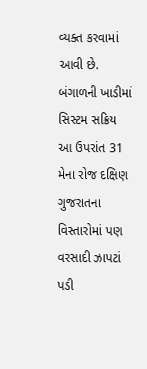વ્યક્ત કરવામાં આવી છે.
બંગાળની ખાડીમાં સિસ્ટમ સક્રિય
આ ઉપરાંત 31 મેના રોજ દક્ષિણ ગુજરાતના વિસ્તારોમાં પણ વરસાદી ઝાપટાં પડી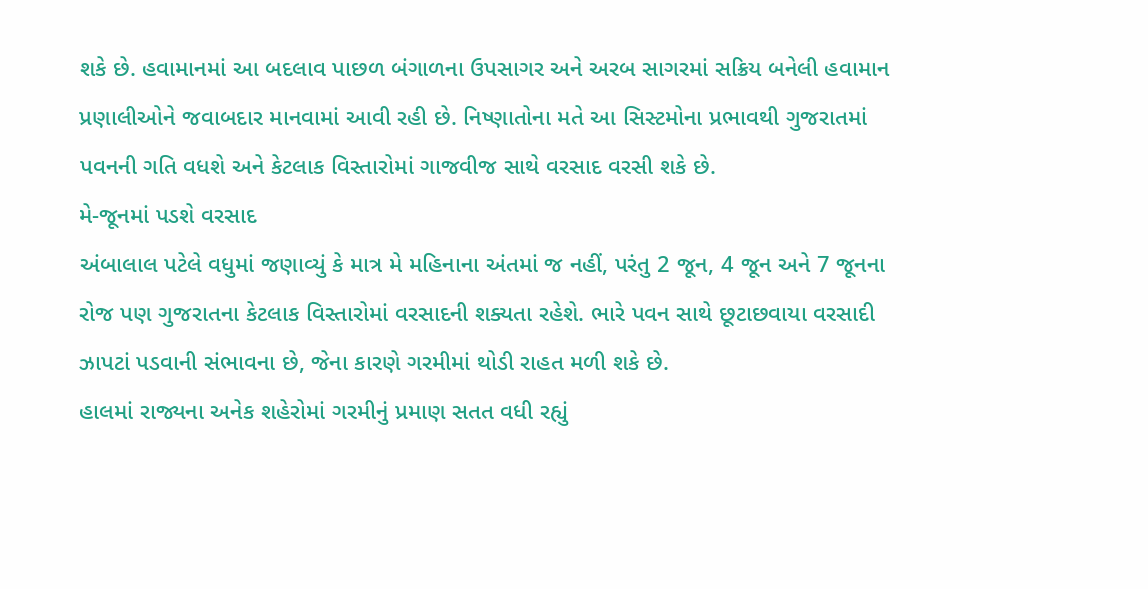શકે છે. હવામાનમાં આ બદલાવ પાછળ બંગાળના ઉપસાગર અને અરબ સાગરમાં સક્રિય બનેલી હવામાન પ્રણાલીઓને જવાબદાર માનવામાં આવી રહી છે. નિષ્ણાતોના મતે આ સિસ્ટમોના પ્રભાવથી ગુજરાતમાં પવનની ગતિ વધશે અને કેટલાક વિસ્તારોમાં ગાજવીજ સાથે વરસાદ વરસી શકે છે.
મે-જૂનમાં પડશે વરસાદ
અંબાલાલ પટેલે વધુમાં જણાવ્યું કે માત્ર મે મહિનાના અંતમાં જ નહીં, પરંતુ 2 જૂન, 4 જૂન અને 7 જૂનના રોજ પણ ગુજરાતના કેટલાક વિસ્તારોમાં વરસાદની શક્યતા રહેશે. ભારે પવન સાથે છૂટાછવાયા વરસાદી ઝાપટાં પડવાની સંભાવના છે, જેના કારણે ગરમીમાં થોડી રાહત મળી શકે છે.
હાલમાં રાજ્યના અનેક શહેરોમાં ગરમીનું પ્રમાણ સતત વધી રહ્યું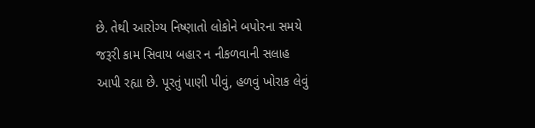છે. તેથી આરોગ્ય નિષ્ણાતો લોકોને બપોરના સમયે જરૂરી કામ સિવાય બહાર ન નીકળવાની સલાહ આપી રહ્યા છે. પૂરતું પાણી પીવું, હળવું ખોરાક લેવું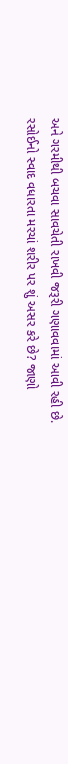અને ગરમીથી બચવા સાવચેતી રાખવી જરૂરી ગણાવવામાં આવી રહી છે.
રસોઈનો સ્વાદ વધારતા મરચાં શરીર પર શું અસર કરે છે? જાણો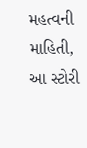મહત્વની માહિતી, આ સ્ટોરી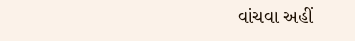વાંચવા અહીં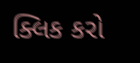ક્લિક કરો